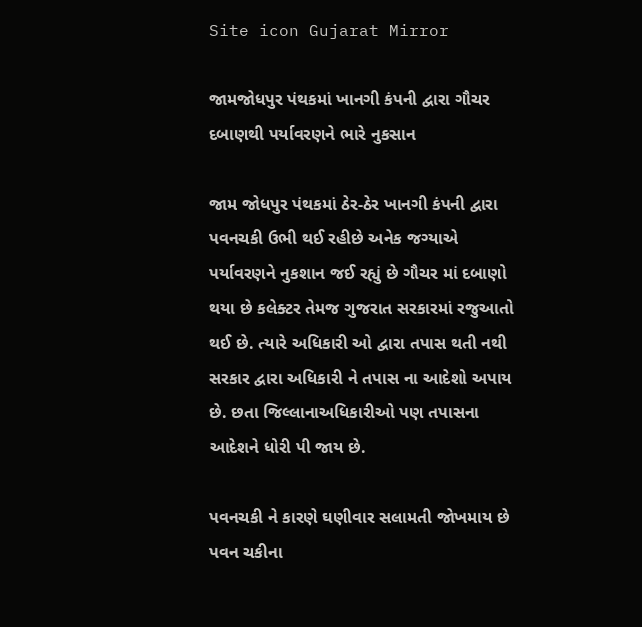Site icon Gujarat Mirror

જામજોધપુર પંથકમાં ખાનગી કંપની દ્વારા ગૌચર દબાણથી પર્યાવરણને ભારે નુકસાન

જામ જોધપુર પંથકમાં ઠેર-ઠેર ખાનગી કંપની દ્વારા પવનચકી ઉભી થઈ રહીછે અનેક જગ્યાએ પર્યાવરણને નુકશાન જઈ રહ્યું છે ગૌચર માં દબાણો થયા છે કલેક્ટર તેમજ ગુજરાત સરકારમાં રજુઆતો થઈ છે. ત્યારે અધિકારી ઓ દ્વારા તપાસ થતી નથી સરકાર દ્વારા અધિકારી ને તપાસ ના આદેશો અપાય છે. છતા જિલ્લાનાઅધિકારીઓ પણ તપાસના આદેશને ધોરી પી જાય છે.

પવનચકી ને કારણે ઘણીવાર સલામતી જોખમાય છે પવન ચકીના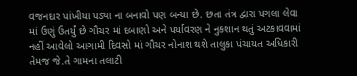વજનદાર પાંખીયા પડ્યા ના બનાવો પણ બન્યા છે. છતા તંત્ર દ્વારા પગલા લેવા માં ઉણું ઉતર્યું છે ગૌચર માં દબાણો અને પર્યાવરણ ને નુકશાન થતું અટકાવવામાં નહીં આવેલો આગામી દિવસો માં ગૌચર નોનાશ થશે તાલુકા પંચાયત અધિકારી તેમજ જે.તે ગામના તલાટી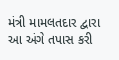મંત્રી મામલતદાર દ્વારા આ અંગે તપાસ કરી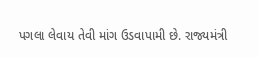પગલા લેવાય તેવી માંગ ઉડવાપામી છે. રાજ્યમંત્રી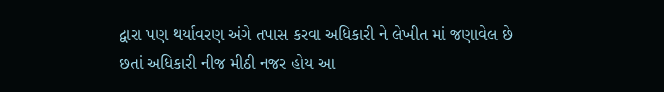દ્વારા પણ થર્યાવરણ અંગે તપાસ કરવા અધિકારી ને લેખીત માં જણાવેલ છે છતાં અધિકારી નીજ મીઠી નજર હોય આ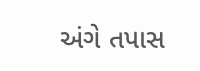અંગે તપાસ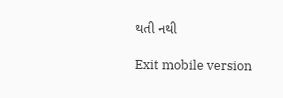થતી નથી

Exit mobile version